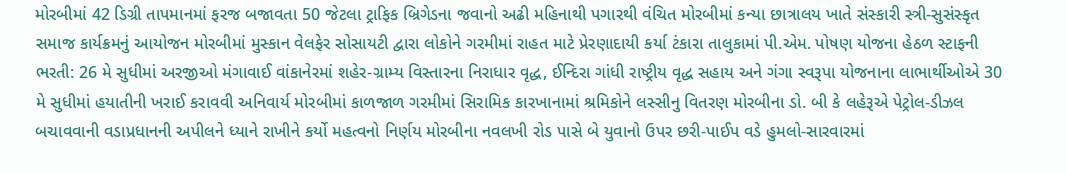મોરબીમાં 42 ડિગ્રી તાપમાનમાં ફરજ બજાવતા 50 જેટલા ટ્રાફિક બ્રિગેડના જવાનો અઢી મહિનાથી પગારથી વંચિત મોરબીમાં કન્યા છાત્રાલય ખાતે સંસ્કારી સ્ત્રી-સુસંસ્કૃત સમાજ કાર્યક્રમનું આયોજન મોરબીમાં મુસ્કાન વેલફેર સોસાયટી દ્વારા લોકોને ગરમીમાં રાહત માટે પ્રેરણાદાયી કર્યા ટંકારા તાલુકામાં પી.એમ. પોષણ યોજના હેઠળ સ્ટાફની ભરતી: 26 મે સુધીમાં અરજીઓ મંગાવાઈ વાંકાનેરમાં શહેર-ગ્રામ્ય વિસ્તારના નિરાધાર વૃદ્ધ, ઈન્દિરા ગાંધી રાષ્ટ્રીય વૃદ્ધ સહાય અને ગંગા સ્વરૂપા યોજનાના લાભાર્થીઓએ 30 મે સુધીમાં હયાતીની ખરાઈ કરાવવી અનિવાર્ય મોરબીમાં કાળજાળ ગરમીમાં સિરામિક કારખાનામાં શ્રમિકોને લસ્સીનુ વિતરણ મોરબીના ડો. બી કે લહેરૂએ પેટ્રોલ-ડીઝલ બચાવવાની વડાપ્રધાનની અપીલને ધ્યાને રાખીને કર્યો મહત્વનો નિર્ણય મોરબીના નવલખી રોડ પાસે બે યુવાનો ઉપર છરી-પાઈપ વડે હુમલો-સારવારમાં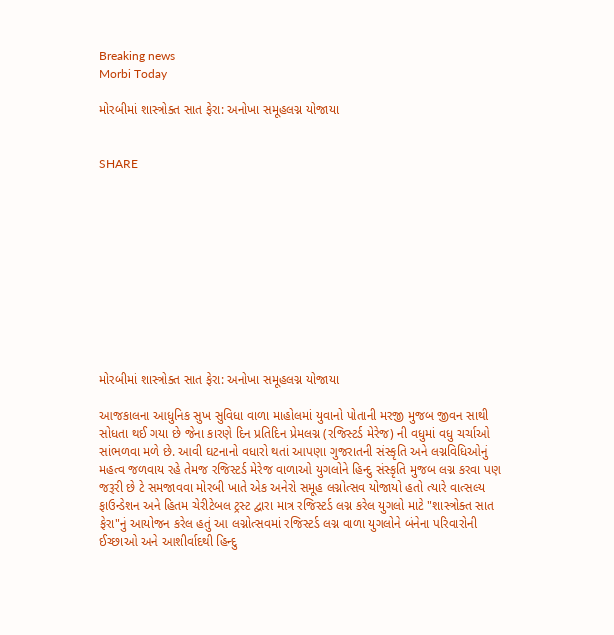Breaking news
Morbi Today

મોરબીમાં શાસ્ત્રોક્ત સાત ફેરા: અનોખા સમૂહલગ્ન યોજાયા


SHARE











મોરબીમાં શાસ્ત્રોક્ત સાત ફેરા: અનોખા સમૂહલગ્ન યોજાયા

આજકાલના આધુનિક સુખ સુવિધા વાળા માહોલમાં યુવાનો પોતાની મરજી મુજબ જીવન સાથી સોધતા થઈ ગયા છે જેના કારણે દિન પ્રતિદિન પ્રેમલગ્ન (રજિસ્ટર્ડ મેરેજ) ની વધુમાં વધુ ચર્ચાઓ સાંભળવા મળે છે. આવી ઘટનાનો વધારો થતાં આપણા ગુજરાતની સંસ્કૃતિ અને લગ્નવિધિઓનું મહત્વ જળવાય રહે તેમજ રજિસ્ટર્ડ મેરેજ વાળાઓ યુગલોને હિન્દુ સંસ્કૃતિ મુજબ લગ્ન કરવા પણ જરૂરી છે ટે સમજાવવા મોરબી ખાતે એક અનેરો સમૂહ લગ્નોત્સવ યોજાયો હતો ત્યારે વાત્સલ્ય ફાઉન્ડેશન અને હિતમ ચેરીટેબલ ટ્રસ્ટ દ્વારા માત્ર રજિસ્ટર્ડ લગ્ન કરેલ યુગલો માટે "શાસ્ત્રોક્ત સાત ફેરા"નું આયોજન કરેલ હતું આ લગ્નોત્સવમાં રજિસ્ટર્ડ લગ્ન વાળા યુગલોને બંનેના પરિવારોની ઈચ્છાઓ અને આશીર્વાદથી હિન્દુ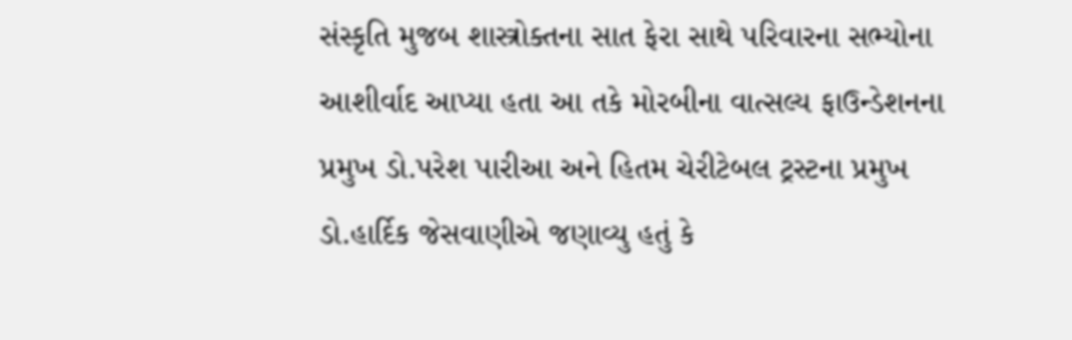સંસ્કૃતિ મુજબ શાસ્ત્રોક્તના સાત ફેરા સાથે પરિવારના સભ્યોના આશીર્વાદ આપ્યા હતા આ તકે મોરબીના વાત્સલ્ય ફાઉન્ડેશનના પ્રમુખ ડો.પરેશ પારીઆ અને હિતમ ચેરીટેબલ ટ્રસ્ટના પ્રમુખ ડો.હાર્દિક જેસવાણીએ જણાવ્યુ હતું કે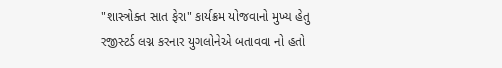"શાસ્ત્રોક્ત સાત ફેરા" કાર્યક્રમ યોજવાનો મુખ્ય હેતુ રજીસ્ટર્ડ લગ્ન કરનાર યુગલોનેએ બતાવવા નો હતો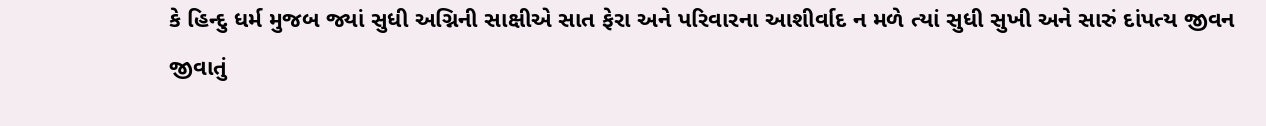કે હિન્દુ ધર્મ મુજબ જ્યાં સુધી અગ્નિની સાક્ષીએ સાત ફેરા અને પરિવારના આશીર્વાદ ન મળે ત્યાં સુધી સુખી અને સારું દાંપત્ય જીવન જીવાતું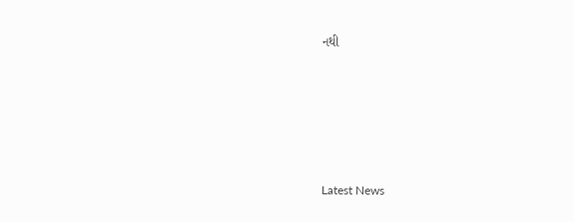નથી






Latest News